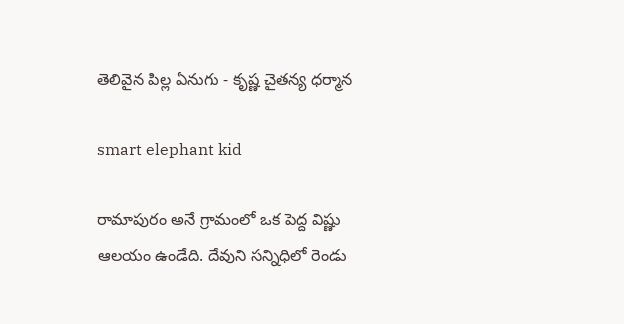తెలివైన పిల్ల ఏనుగు - కృష్ణ చైతన్య ధర్మాన

smart elephant kid

రామాపురం అనే గ్రామంలో ఒక పెద్ద విష్ణు ఆలయం ఉండేది. దేవుని సన్నిధిలో రెండు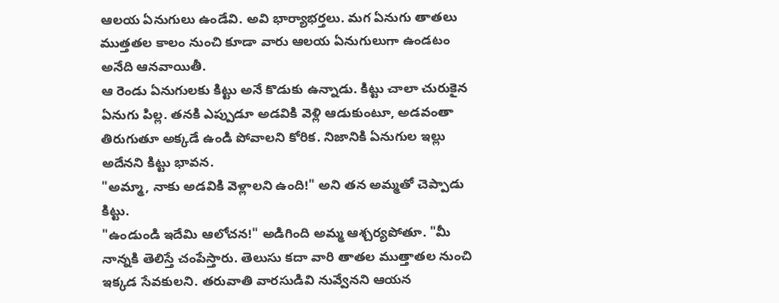ఆలయ ఏనుగులు ఉండేవి. అవి భార్యాభర్తలు. మగ ఏనుగు తాతలు ముత్తతల కాలం నుంచి కూడా వారు ఆలయ ఏనుగులుగా ఉండటం అనేది ఆనవాయితీ.
ఆ రెండు ఏనుగులకు కిట్టు అనే కొడుకు ఉన్నాడు. కిట్టు చాలా చురుకైన ఏనుగు పిల్ల. తనకి ఎప్పుడూ అడవికి వెళ్లి ఆడుకుంటూ, అడవంతా తిరుగుతూ అక్కడే ఉండి పోవాలని కోరిక. నిజానికి ఏనుగుల ఇల్లు అదేనని కిట్టు భావన.
"అమ్మా, నాకు అడవికి వెళ్లాలని ఉంది!" అని తన అమ్మతో చెప్పాడు కిట్టు.
"ఉండుండి ఇదేమి ఆలోచన!" అడిగింది అమ్మ ఆశ్చర్యపోతూ. "మీ నాన్నకి తెలిస్తే చంపేస్తారు. తెలుసు కదా వారి తాతల ముత్తాతల నుంచి ఇక్కడ సేవకులని. తరువాతి వారసుడివి నువ్వేనని ఆయన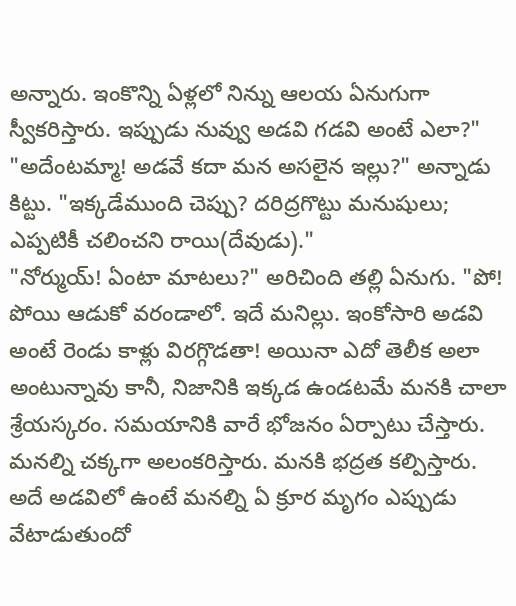అన్నారు. ఇంకొన్ని ఏళ్లలో నిన్ను ఆలయ ఏనుగుగా స్వీకరిస్తారు. ఇప్పుడు నువ్వు అడవి గడవి అంటే ఎలా?"
"అదేంటమ్మా! అడవే కదా మన అసలైన ఇల్లు?" అన్నాడు కిట్టు. "ఇక్కడేముంది చెప్పు? దరిద్రగొట్టు మనుషులు; ఎప్పటికీ చలించని రాయి(దేవుడు)."
"నోర్ముయ్! ఏంటా మాటలు?" అరిచింది తల్లి ఏనుగు. "పో! పోయి ఆడుకో వరండాలో. ఇదే మనిల్లు. ఇంకోసారి అడవి అంటే రెండు కాళ్లు విరగ్గొడతా! అయినా ఎదో తెలీక అలా అంటున్నావు కానీ, నిజానికి ఇక్కడ ఉండటమే మనకి చాలా శ్రేయస్కరం. సమయానికి వారే భోజనం ఏర్పాటు చేస్తారు. మనల్ని చక్కగా అలంకరిస్తారు. మనకి భద్రత కల్పిస్తారు. అదే అడవిలో ఉంటే మనల్ని ఏ క్రూర మృగం ఎప్పుడు వేటాడుతుందో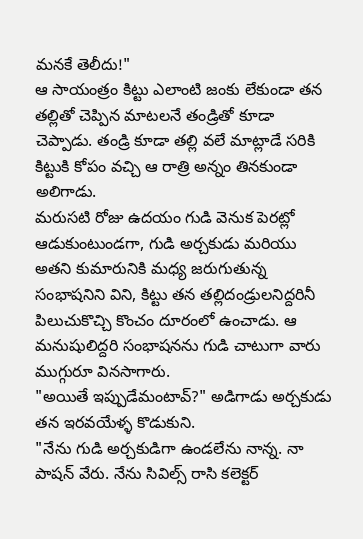మనకే తెలీదు!"
ఆ సాయంత్రం కిట్టు ఎలాంటి జంకు లేకుండా తన తల్లితో చెప్పిన మాటలనే తండ్రితో కూడా చెప్పాడు. తండ్రి కూడా తల్లి వలే మాట్లాడే సరికి కిట్టుకి కోపం వచ్చి ఆ రాత్రి అన్నం తినకుండా అలిగాడు.
మరుసటి రోజు ఉదయం గుడి వెనుక పెరట్లో ఆడుకుంటుండగా, గుడి అర్చకుడు మరియు అతని కుమారునికి మధ్య జరుగుతున్న సంభాషనిని విని, కిట్టు తన తల్లిదండ్రులనిద్దరినీ పిలుచుకొచ్చి కొంచం దూరంలో ఉంచాడు. ఆ మనుషులిద్దరి సంభాషనను గుడి చాటుగా వారు ముగ్గురూ వినసాగారు.
"అయితే ఇప్పుడేమంటావ్?" అడిగాడు అర్చకుడు తన ఇరవయేళ్ళ కొడుకుని.
"నేను గుడి అర్చకుడిగా ఉండలేను నాన్న. నా పాషన్ వేరు. నేను సివిల్స్ రాసి కలెక్టర్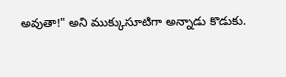అవుతా!" అని ముక్కుసూటిగా అన్నాడు కొడుకు.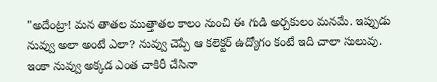"అదేంట్రా! మన తాతల ముత్తాతల కాలం నుంచి ఈ గుడి అర్చకులం మనమే. ఇప్పుడు నువ్వు అలా అంటే ఎలా? నువ్వు చెప్పే ఆ కలెక్టర్ ఉద్యోగం కంటే ఇది చాలా సులువు. ఇంకా నువ్వు అక్కడ ఎంత చాకిరీ చేసినా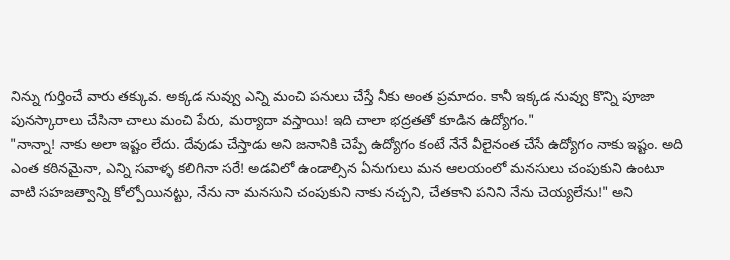నిన్ను గుర్తించే వారు తక్కువ. అక్కడ నువ్వు ఎన్ని మంచి పనులు చేస్తే నీకు అంత ప్రమాదం. కానీ ఇక్కడ నువ్వు కొన్ని పూజా పునస్కారాలు చేసినా చాలు మంచి పేరు, మర్యాదా వస్తాయి! ఇది చాలా భద్రతతో కూడిన ఉద్యోగం."
"నాన్నా! నాకు అలా ఇష్టం లేదు. దేవుడు చేస్తాడు అని జనానికి చెప్పే ఉద్యోగం కంటే నేనే వీలైనంత చేసే ఉద్యోగం నాకు ఇష్టం. అది ఎంత కఠినమైనా, ఎన్ని సవాళ్ళ కలిగినా సరే! అడవిలో ఉండాల్సిన ఏనుగులు మన ఆలయంలో మనసులు చంపుకుని ఉంటూ వాటి సహజత్వాన్ని కోల్పోయినట్టు, నేను నా మనసుని చంపుకుని నాకు నచ్చని, చేతకాని పనిని నేను చెయ్యలేను!" అని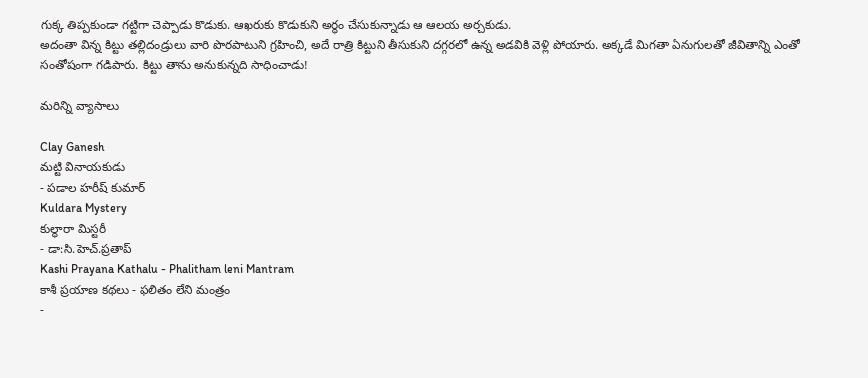గుక్క తిప్పకుండా గట్టిగా చెప్పాడు కొడుకు. ఆఖరుకు కొడుకుని అర్థం చేసుకున్నాడు ఆ ఆలయ అర్చకుడు.
అదంతా విన్న కిట్టు తల్లిదండ్రులు వారి పొరపాటుని గ్రహించి, అదే రాత్రి కిట్టుని తీసుకుని దగ్గరలో ఉన్న అడవికి వెళ్లి పోయారు. అక్కడే మిగతా ఏనుగులతో జీవితాన్ని ఎంతో సంతోషంగా గడిపారు. కిట్టు తాను అనుకున్నది సాధించాడు!

మరిన్ని వ్యాసాలు

Clay Ganesh
మట్టి వినాయకుడు
- పడాల హరీష్ కుమార్
Kuldara Mystery
కుల్ధారా మిస్టరీ
- డా:సి.హెచ్.ప్రతాప్
Kashi Prayana Kathalu - Phalitham leni Mantram
కాశీ ప్రయాణ కథలు - ఫలితం లేని మంత్రం
-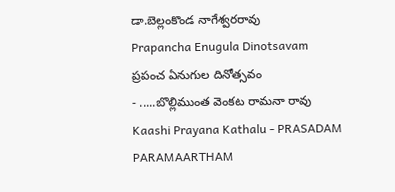డా.బెల్లంకొండ నాగేశ్వరరావు
Prapancha Enugula Dinotsavam
ప్రపంచ ఏనుగుల దినోత్సవం
- .....బొల్లిముంత వెంకట రామనా రావు
Kaashi Prayana Kathalu - PRASADAM PARAMAARTHAM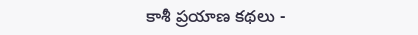కాశీ ప్రయాణ కథలు -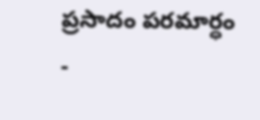ప్రసాదం పరమార్ధం
-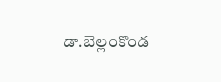డా.బెల్లంకొండ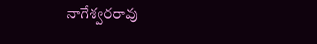నాగేశ్వరరావు